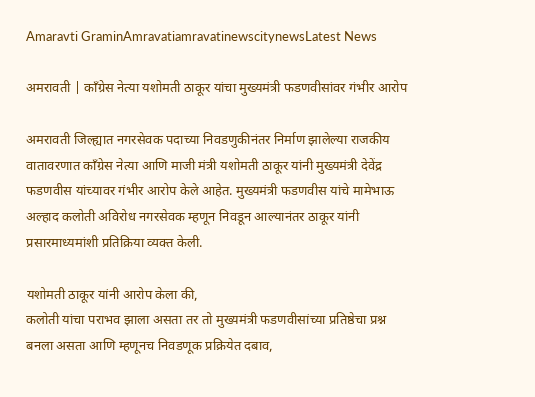Amaravti GraminAmravatiamravatinewscitynewsLatest News

अमरावती | काँग्रेस नेत्या यशोमती ठाकूर यांचा मुख्यमंत्री फडणवीसांवर गंभीर आरोप

अमरावती जिल्ह्यात नगरसेवक पदाच्या निवडणुकीनंतर निर्माण झालेल्या राजकीय वातावरणात काँग्रेस नेत्या आणि माजी मंत्री यशोमती ठाकूर यांनी मुख्यमंत्री देवेंद्र फडणवीस यांच्यावर गंभीर आरोप केले आहेत. मुख्यमंत्री फडणवीस यांचे मामेभाऊ अल्हाद कलोती अविरोध नगरसेवक म्हणून निवडून आल्यानंतर ठाकूर यांनी प्रसारमाध्यमांशी प्रतिक्रिया व्यक्त केली.

यशोमती ठाकूर यांनी आरोप केला की,
कलोती यांचा पराभव झाला असता तर तो मुख्यमंत्री फडणवीसांच्या प्रतिष्ठेचा प्रश्न बनला असता आणि म्हणूनच निवडणूक प्रक्रियेत दबाव,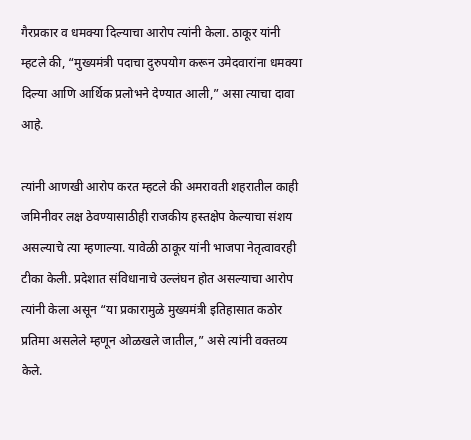गैरप्रकार व धमक्या दिल्याचा आरोप त्यांनी केला. ठाकूर यांनी म्हटले की, “मुख्यमंत्री पदाचा दुरुपयोग करून उमेदवारांना धमक्या दिल्या आणि आर्थिक प्रलोभने देण्यात आली,” असा त्याचा दावा आहे.

त्यांनी आणखी आरोप करत म्हटले की अमरावती शहरातील काही जमिनीवर लक्ष ठेवण्यासाठीही राजकीय हस्तक्षेप केल्याचा संशय असल्याचे त्या म्हणाल्या. यावेळी ठाकूर यांनी भाजपा नेतृत्वावरही टीका केली. प्रदेशात संविधानाचे उल्लंघन होत असल्याचा आरोप त्यांनी केला असून “या प्रकारामुळे मुख्यमंत्री इतिहासात कठोर प्रतिमा असलेले म्हणून ओळखले जातील,” असे त्यांनी वक्तव्य केले.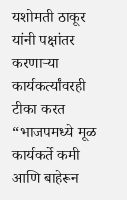यशोमती ठाकूर यांनी पक्षांतर करणाऱ्या कार्यकर्त्यांवरही टीका करत “भाजपमध्ये मूळ कार्यकर्ते कमी आणि बाहेरून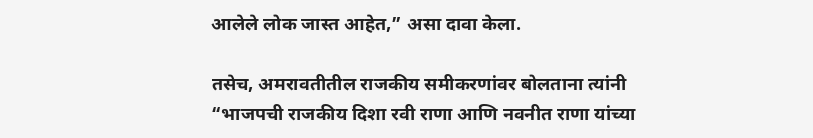आलेले लोक जास्त आहेत,” असा दावा केला.

तसेच, अमरावतीतील राजकीय समीकरणांवर बोलताना त्यांनी “भाजपची राजकीय दिशा रवी राणा आणि नवनीत राणा यांच्या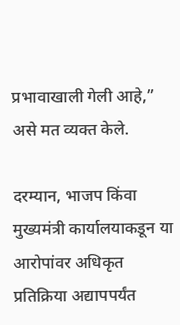प्रभावाखाली गेली आहे,” असे मत व्यक्त केले.

दरम्यान, भाजप किंवा मुख्यमंत्री कार्यालयाकडून या आरोपांवर अधिकृत प्रतिक्रिया अद्यापपर्यंत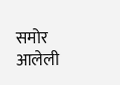समोर आलेली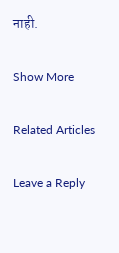नाही.

Show More

Related Articles

Leave a Reply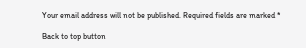Your email address will not be published. Required fields are marked *

Back to top button